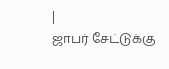|
ஜாபர் சேட்டுக்கு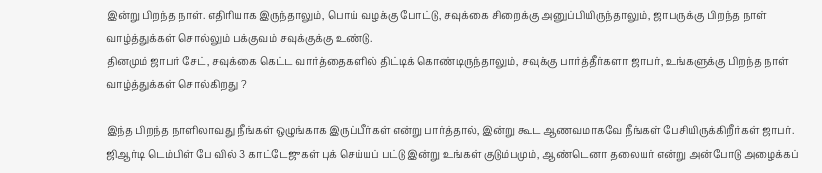இன்று பிறந்த நாள். எதிரியாக இருந்தாலும், பொய் வழக்கு போட்டு, சவுக்கை சிறைக்கு அனுப்பியிருந்தாலும், ஜாபருக்கு பிறந்த நாள் வாழ்த்துக்கள் சொல்லும் பக்குவம் சவுக்குக்கு உண்டு.
தினமும் ஜாபர் சேட், சவுக்கை கெட்ட வார்த்தைகளில் திட்டிக் கொண்டிருந்தாலும், சவுக்கு பார்த்தீர்களா ஜாபர், உங்களுக்கு பிறந்த நாள் வாழ்த்துக்கள் சொல்கிறது ?

இந்த பிறந்த நாளிலாவது நீங்கள் ஒழுங்காக இருப்பீர்கள் என்று பார்த்தால், இன்று கூட ஆணவமாகவே நீங்கள் பேசியிருக்கிறீர்கள் ஜாபர்.
ஜிஆர்டி டெம்பிள் பே வில் 3 காட்டேஜுகள் புக் செய்யப் பட்டு இன்று உங்கள் குடும்பமும், ஆண்டெனா தலையர் என்று அன்போடு அழைக்கப்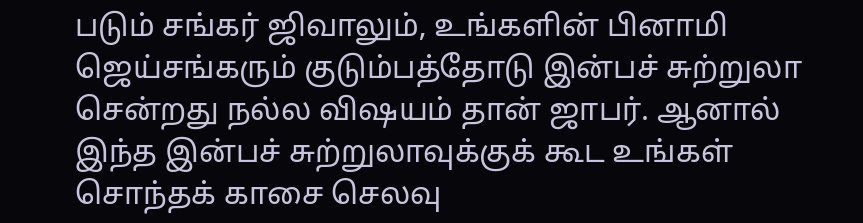படும் சங்கர் ஜிவாலும், உங்களின் பினாமி ஜெய்சங்கரும் குடும்பத்தோடு இன்பச் சுற்றுலா சென்றது நல்ல விஷயம் தான் ஜாபர். ஆனால் இந்த இன்பச் சுற்றுலாவுக்குக் கூட உங்கள் சொந்தக் காசை செலவு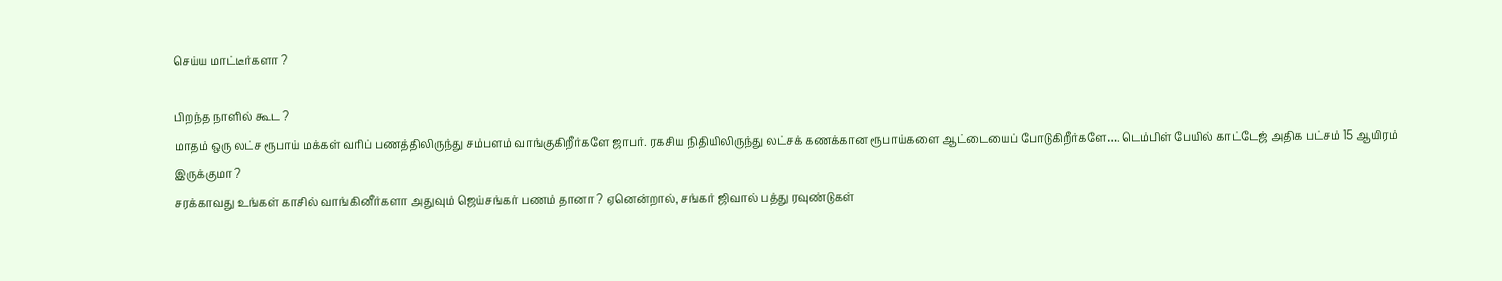செய்ய மாட்டீர்களா ?

பிறந்த நாளில் கூட ?
மாதம் ஒரு லட்ச ரூபாய் மக்கள் வரிப் பணத்திலிருந்து சம்பளம் வாங்குகிறீர்களே ஜாபர். ரகசிய நிதியிலிருந்து லட்சக் கணக்கான ரூபாய்களை ஆட்டையைப் போடுகிறீர்களே…. டெம்பிள் பேயில் காட்டேஜ் அதிக பட்சம் 15 ஆயிரம் இருக்குமா ?
சரக்காவது உங்கள் காசில் வாங்கினீர்களா அதுவும் ஜெய்சங்கர் பணம் தானா ? ஏனென்றால், சங்கர் ஜிவால் பத்து ரவுண்டுகள்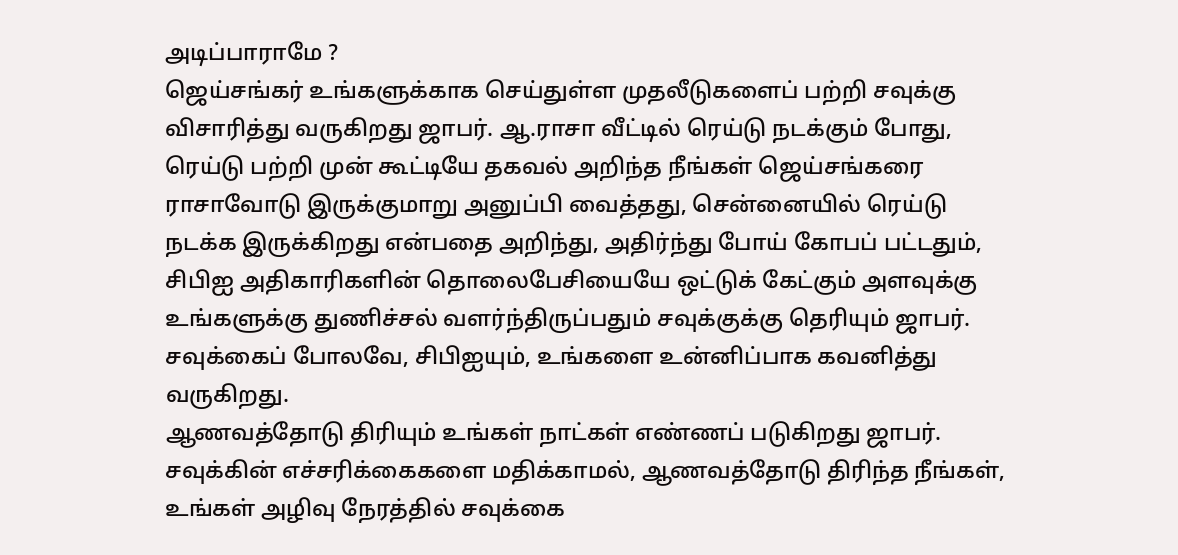அடிப்பாராமே ?
ஜெய்சங்கர் உங்களுக்காக செய்துள்ள முதலீடுகளைப் பற்றி சவுக்கு விசாரித்து வருகிறது ஜாபர். ஆ.ராசா வீட்டில் ரெய்டு நடக்கும் போது, ரெய்டு பற்றி முன் கூட்டியே தகவல் அறிந்த நீங்கள் ஜெய்சங்கரை ராசாவோடு இருக்குமாறு அனுப்பி வைத்தது, சென்னையில் ரெய்டு நடக்க இருக்கிறது என்பதை அறிந்து, அதிர்ந்து போய் கோபப் பட்டதும், சிபிஐ அதிகாரிகளின் தொலைபேசியையே ஒட்டுக் கேட்கும் அளவுக்கு உங்களுக்கு துணிச்சல் வளர்ந்திருப்பதும் சவுக்குக்கு தெரியும் ஜாபர்.
சவுக்கைப் போலவே, சிபிஐயும், உங்களை உன்னிப்பாக கவனித்து வருகிறது.
ஆணவத்தோடு திரியும் உங்கள் நாட்கள் எண்ணப் படுகிறது ஜாபர். சவுக்கின் எச்சரிக்கைகளை மதிக்காமல், ஆணவத்தோடு திரிந்த நீங்கள், உங்கள் அழிவு நேரத்தில் சவுக்கை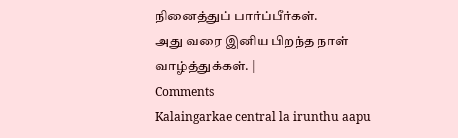நினைத்துப் பார்ப்பீர்கள்.
அது வரை இனிய பிறந்த நாள் வாழ்த்துக்கள். |
Comments
Kalaingarkae central la irunthu aapu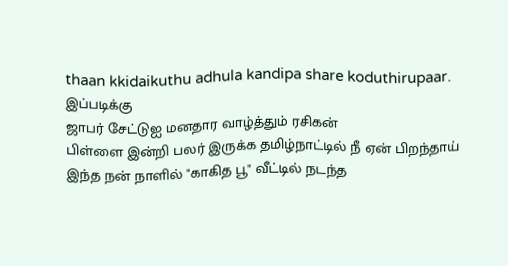thaan kkidaikuthu adhula kandipa share koduthirupaar.
இப்படிக்கு
ஜாபர் சேட்டுஐ மனதார வாழ்த்தும் ரசிகன்
பிள்ளை இன்றி பலர் இருக்க தமிழ்நாட்டில் நீ ஏன் பிறந்தாய்
இந்த நன் நாளில் "காகித பூ" வீட்டில் நடந்த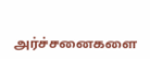அர்ச்சனைகளை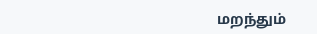மறந்தும்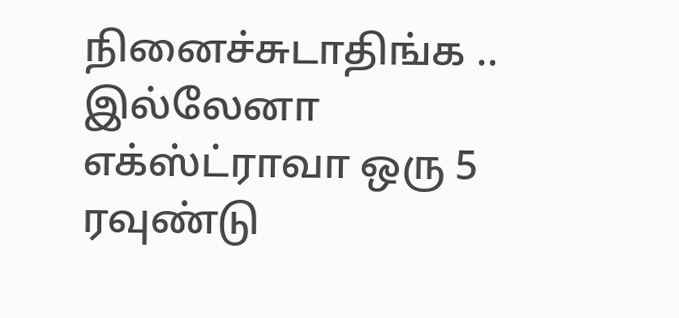நினைச்சுடாதிங்க .. இல்லேனா எக்ஸ்ட்ராவா ஒரு 5 ரவுண்டு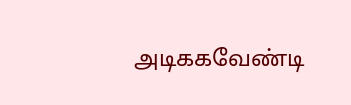அடிககவேண்டி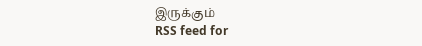இருக்கும்
RSS feed for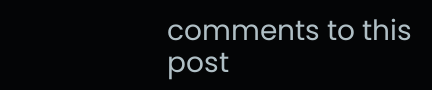comments to this post